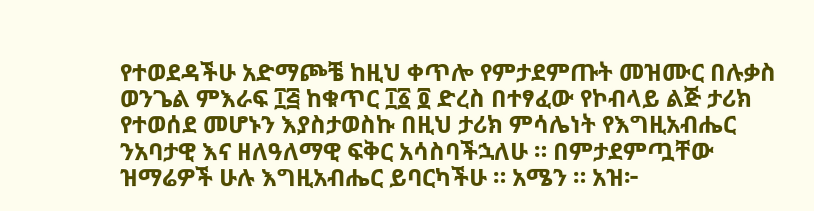የተወደዳችሁ አድማጮቼ ከዚህ ቀጥሎ የምታደምጡት መዝሙር በሉቃስ ወንጌል ምእራፍ ፲፭ ከቁጥር ፲፩ ፬ ድረስ በተፃፈው የኮብላይ ልጅ ታሪክ የተወሰደ መሆኑን እያስታወስኩ በዚህ ታሪክ ምሳሌነት የእግዚአብሔር ንአባታዊ እና ዘለዓለማዊ ፍቅር አሳስባችኋለሁ ። በምታደምጧቸው ዝማሬዎች ሁሉ እግዚአብሔር ይባርካችሁ ። አሜን ። አዝ፦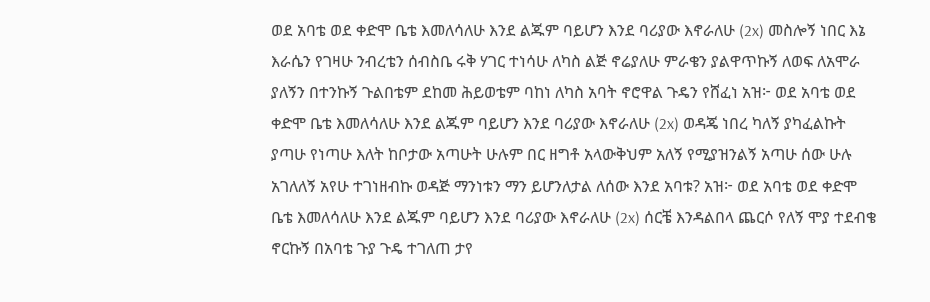ወደ አባቴ ወደ ቀድሞ ቤቴ እመለሳለሁ እንደ ልጁም ባይሆን እንደ ባሪያው እኖራለሁ (2x) መስሎኝ ነበር እኔ እራሴን የገዛሁ ንብረቴን ሰብስቤ ሩቅ ሃገር ተነሳሁ ለካስ ልጅ ኖሬያለሁ ምራቄን ያልዋጥኩኝ ለወፍ ለአሞራ ያለኝን በተንኩኝ ጉልበቴም ደከመ ሕይወቴም ባከነ ለካስ አባት ኖሮዋል ጉዴን የሸፈነ አዝ፦ ወደ አባቴ ወደ ቀድሞ ቤቴ እመለሳለሁ እንደ ልጁም ባይሆን እንደ ባሪያው እኖራለሁ (2x) ወዳጄ ነበረ ካለኝ ያካፈልኩት ያጣሁ የነጣሁ እለት ከቦታው አጣሁት ሁሉም በር ዘግቶ አላውቅህም አለኝ የሚያዝንልኝ አጣሁ ሰው ሁሉ አገለለኝ አየሁ ተገነዘብኩ ወዳጅ ማንነቱን ማን ይሆንለታል ለሰው እንደ አባቱ? አዝ፦ ወደ አባቴ ወደ ቀድሞ ቤቴ እመለሳለሁ እንደ ልጁም ባይሆን እንደ ባሪያው እኖራለሁ (2x) ሰርቼ እንዳልበላ ጨርሶ የለኝ ሞያ ተደብቄ ኖርኩኝ በአባቴ ጉያ ጉዴ ተገለጠ ታየ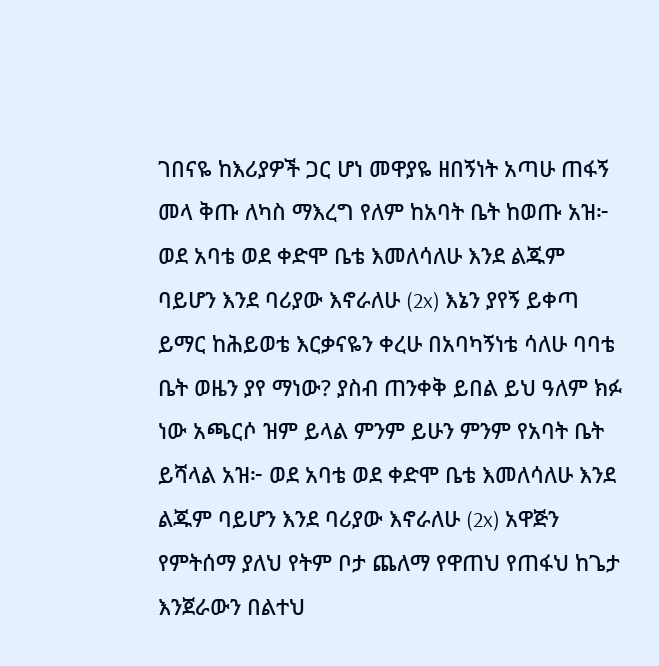ገበናዬ ከእሪያዎች ጋር ሆነ መዋያዬ ዘበኝነት አጣሁ ጠፋኝ መላ ቅጡ ለካስ ማእረግ የለም ከአባት ቤት ከወጡ አዝ፦ ወደ አባቴ ወደ ቀድሞ ቤቴ እመለሳለሁ እንደ ልጁም ባይሆን እንደ ባሪያው እኖራለሁ (2x) እኔን ያየኝ ይቀጣ ይማር ከሕይወቴ እርቃናዬን ቀረሁ በአባካኝነቴ ሳለሁ ባባቴ ቤት ወዜን ያየ ማነው? ያስብ ጠንቀቅ ይበል ይህ ዓለም ክፉ ነው አጫርሶ ዝም ይላል ምንም ይሁን ምንም የአባት ቤት ይሻላል አዝ፦ ወደ አባቴ ወደ ቀድሞ ቤቴ እመለሳለሁ እንደ ልጁም ባይሆን እንደ ባሪያው እኖራለሁ (2x) አዋጅን የምትሰማ ያለህ የትም ቦታ ጨለማ የዋጠህ የጠፋህ ከጌታ እንጀራውን በልተህ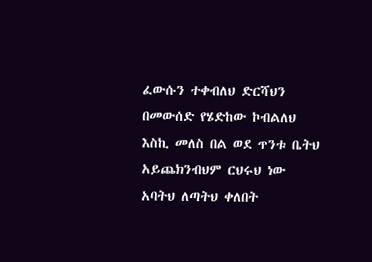ፈውሱን ተቀብለህ ድርሻህን በመውሰድ የሄድከው ኮብልለህ እስኪ መለስ በል ወደ ጥንቱ ቤትህ አይጨክንብህም ርህሩህ ነው አባትህ ለጣትህ ቀለበት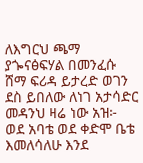ለእግርህ ጫማ ያጐናፅፍሃል በመንፈሱ ሸማ ፍሪዳ ይታረድ ወገን ደስ ይበለው ለነገ አታሳድር መዳንህ ዛሬ ነው አዝ፦ ወደ አባቴ ወደ ቀድሞ ቤቴ እመለሳለሁ እንደ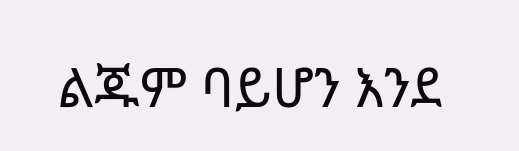ልጁም ባይሆን እንደ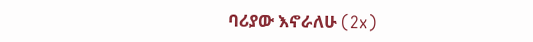ባሪያው እኖራለሁ (2x)